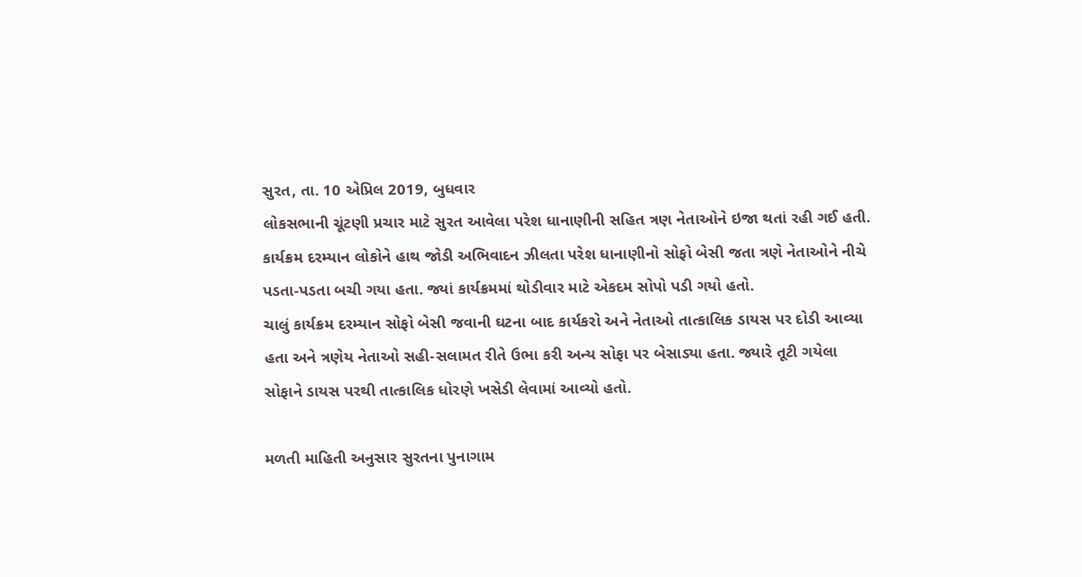સુરત, તા. 10 એપ્રિલ 2019, બુધવાર
લોકસભાની ચૂંટણી પ્રચાર માટે સુરત આવેલા પરેશ ધાનાણીની સહિત ત્રણ નેતાઓને ઇજા થતાં રહી ગઈ હતી. કાર્યક્રમ દરમ્યાન લોકોને હાથ જોડી અભિવાદન ઝીલતા પરેશ ધાનાણીનો સોફો બેસી જતા ત્રણે નેતાઓને નીચે પડતા-પડતા બચી ગયા હતા. જ્યાં કાર્યક્રમમાં થોડીવાર માટે એકદમ સોપો પડી ગયો હતો.
ચાલું કાર્યક્રમ દરમ્યાન સોફો બેસી જવાની ઘટના બાદ કાર્યકરો અને નેતાઓ તાત્કાલિક ડાયસ પર દોડી આવ્યા હતા અને ત્રણેય નેતાઓ સહી-સલામત રીતે ઉભા કરી અન્ય સોફા પર બેસાડ્યા હતા. જ્યારે તૂટી ગયેલા સોફાને ડાયસ પરથી તાત્કાલિક ધોરણે ખસેડી લેવામાં આવ્યો હતો.

મળતી માહિતી અનુસાર સુરતના પુનાગામ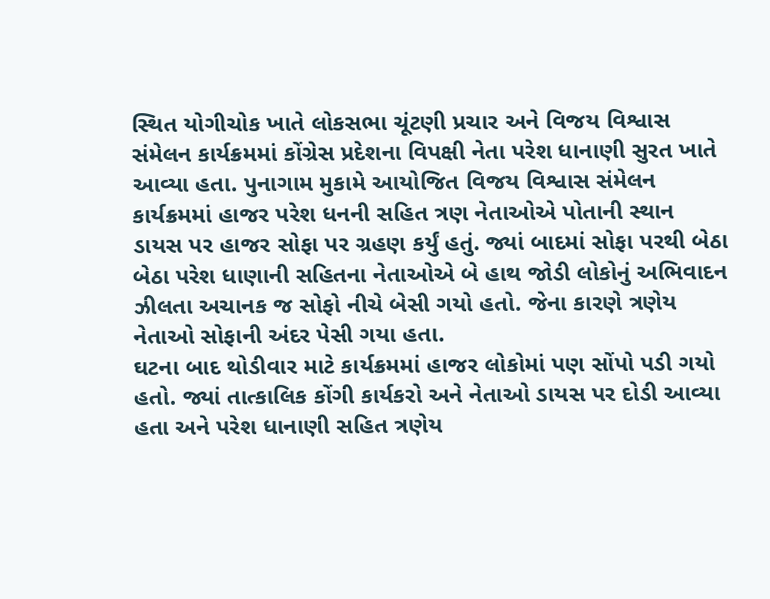સ્થિત યોગીચોક ખાતે લોકસભા ચૂંટણી પ્રચાર અને વિજય વિશ્વાસ સંમેલન કાર્યક્રમમાં કોંગ્રેસ પ્રદેશના વિપક્ષી નેતા પરેશ ધાનાણી સુરત ખાતે આવ્યા હતા. પુનાગામ મુકામે આયોજિત વિજય વિશ્વાસ સંમેલન કાર્યક્રમમાં હાજર પરેશ ધનની સહિત ત્રણ નેતાઓએ પોતાની સ્થાન ડાયસ પર હાજર સોફા પર ગ્રહણ કર્યું હતું. જ્યાં બાદમાં સોફા પરથી બેઠા બેઠા પરેશ ધાણાની સહિતના નેતાઓએ બે હાથ જોડી લોકોનું અભિવાદન ઝીલતા અચાનક જ સોફો નીચે બેસી ગયો હતો. જેના કારણે ત્રણેય નેતાઓ સોફાની અંદર પેસી ગયા હતા.
ઘટના બાદ થોડીવાર માટે કાર્યક્રમમાં હાજર લોકોમાં પણ સોંપો પડી ગયો હતો. જ્યાં તાત્કાલિક કોંગી કાર્યકરો અને નેતાઓ ડાયસ પર દોડી આવ્યા હતા અને પરેશ ધાનાણી સહિત ત્રણેય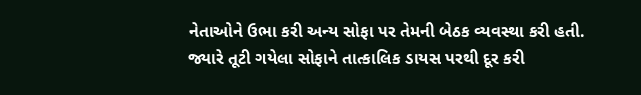નેતાઓને ઉભા કરી અન્ય સોફા પર તેમની બેઠક વ્યવસ્થા કરી હતી.
જ્યારે તૂટી ગયેલા સોફાને તાત્કાલિક ડાયસ પરથી દૂર કરી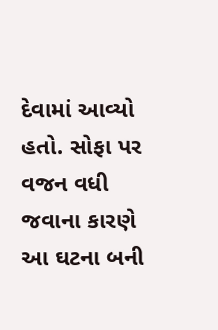દેવામાં આવ્યો હતો. સોફા પર વજન વધી જવાના કારણે આ ઘટના બની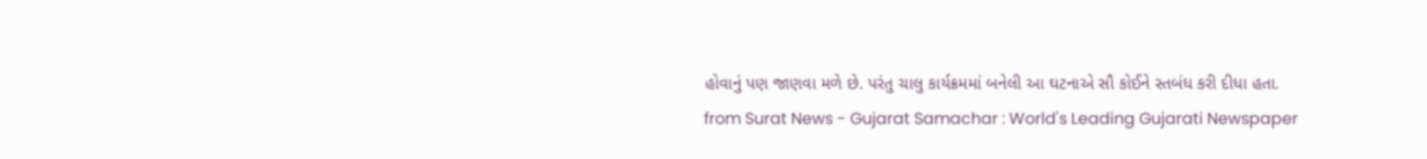હોવાનું પણ જાણવા મળે છે. પરંતુ ચાલુ કાર્યક્રમમાં બનેલી આ ઘટનાએ સૌ કોઈને સ્તબંધ કરી દીધા હતા.
from Surat News - Gujarat Samachar : World's Leading Gujarati Newspaper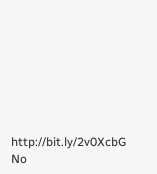http://bit.ly/2v0XcbG
No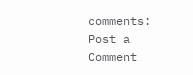comments:
Post a Comment